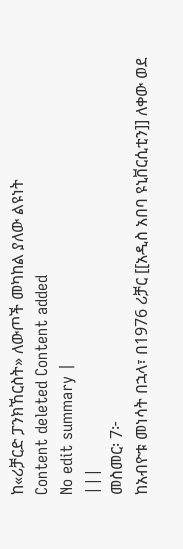ከ«ሪቻርድ ፓንክኸርስት» ለውጦች መካከል ያለው ልዩነት
Content deleted Content added
No edit summary |
|||
መስመር፡ 7፦
ከአብዮቱ መነሳት በኋላ፣ በ1976 ሪቻር [[አዲስ አበባ ዩኒቨርሲቲን]] ለቀው ወደ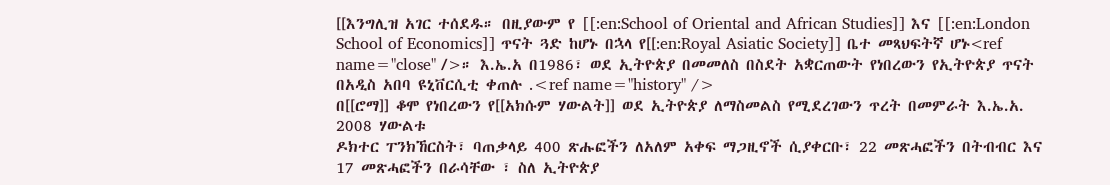[[እንግሊዝ አገር ተሰደዱ። በዚያውም የ [[:en:School of Oriental and African Studies]] እና [[:en:London School of Economics]] ጥናት ጓድ ከሆኑ በኋላ የ[[:en:Royal Asiatic Society]] ቤተ መጻህፍትኛ ሆኑ<ref name="close" />። እ.ኤ.አ በ1986፣ ወደ ኢትዮጵያ በመመለስ በስደት አቋርጠውት የነበረውን የኢትዮጵያ ጥናት በአዲስ አበባ ዩኒቨርሲቲ ቀጠሉ .<ref name="history" />
በ[[ሮማ]] ቆሞ የነበረውን የ[[አክሱም ሃውልት]] ወደ ኢትዮጵያ ለማስመልስ የሚደረገውን ጥረት በመምራት እ.ኤ.አ. 2008 ሃውልቱ
ዶክተር ፐንክኸርስት፣ ባጠቃላይ 400 ጽሑፎችን ለአለም አቀፍ ማጋዚኖች ሲያቀርቡ፣ 22 መጽሓፎችን በትብብር እና 17 መጽሓፎችን በራሳቸው ፣ ስለ ኢትዮጵያ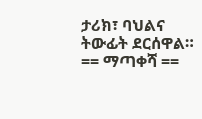ታሪክ፣ ባህልና ትውፊት ደርሰዋል።
== ማጣቀሻ ==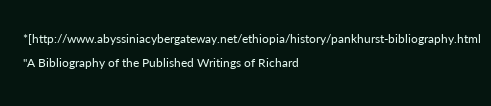*[http://www.abyssiniacybergateway.net/ethiopia/history/pankhurst-bibliography.html "A Bibliography of the Published Writings of Richard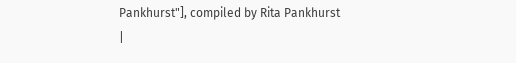Pankhurst"], compiled by Rita Pankhurst
|